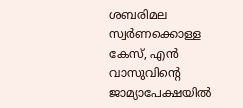ശബരിമല സ്വര്‍ണക്കൊള്ള കേസ്, എൻ വാസുവിന്റെ ജാമ്യാപേക്ഷയില്‍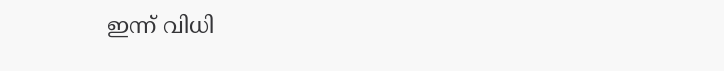ഇന്ന് വിധി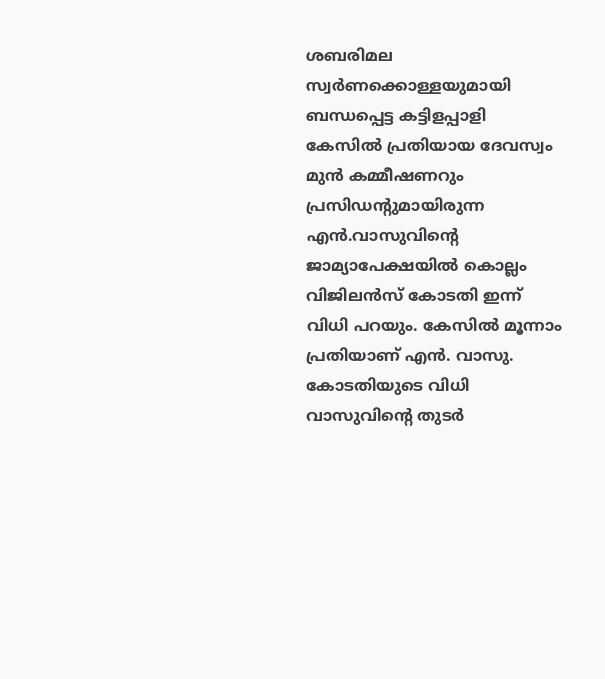ശബരിമല സ്വർണക്കൊള്ളയുമായി ബന്ധപ്പെട്ട കട്ടിളപ്പാളി കേസില്‍ പ്രതിയായ ദേവസ്വം മുൻ കമ്മീഷണറും പ്രസിഡന്റുമായിരുന്ന എൻ.വാസുവിന്റെ ജാമ്യാപേക്ഷയില്‍ കൊല്ലം വിജിലൻസ് കോടതി ഇന്ന് വിധി പറയും. കേസില്‍ മൂന്നാം പ്രതിയാണ് എൻ. വാസു. കോടതിയുടെ വിധി വാസുവിന്റെ തുടർ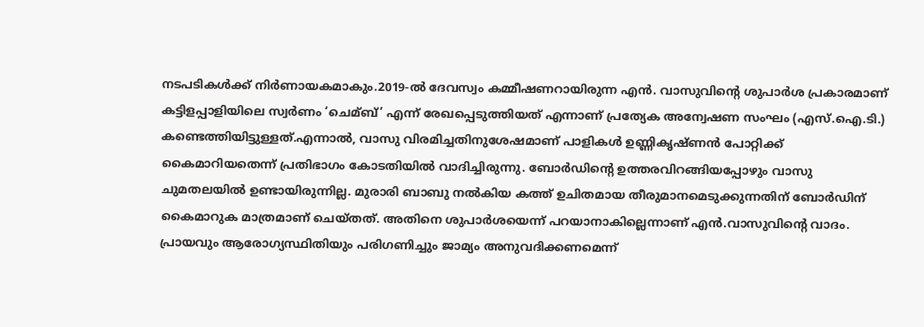നടപടികള്‍ക്ക് നിർണായകമാകും.2019-ല്‍ ദേവസ്വം കമ്മീഷണറായിരുന്ന എൻ. വാസുവിന്റെ ശുപാർശ പ്രകാരമാണ് കട്ടിളപ്പാളിയിലെ സ്വർണം ‘ചെമ്ബ്’ എന്ന് രേഖപ്പെടുത്തിയത് എന്നാണ് പ്രത്യേക അന്വേഷണ സംഘം (എസ്.ഐ.ടി.) കണ്ടെത്തിയിട്ടുള്ളത്.എന്നാല്‍, വാസു വിരമിച്ചതിനുശേഷമാണ് പാളികള്‍ ഉണ്ണികൃഷ്ണൻ പോറ്റിക്ക് കൈമാറിയതെന്ന് പ്രതിഭാഗം കോടതിയില്‍ വാദിച്ചിരുന്നു. ബോർഡിന്‍റെ ഉത്തരവിറങ്ങിയപ്പോഴും വാസു ചുമതലയില്‍ ഉണ്ടായിരുന്നില്ല. മുരാരി ബാബു നല്‍കിയ കത്ത് ഉചിതമായ തീരുമാനമെടുക്കുന്നതിന് ബോർഡിന് കൈമാറുക മാത്രമാണ് ചെയ്തത്. അതിനെ ശുപാർശയെന്ന് പറയാനാകില്ലെന്നാണ് എൻ.വാസുവിന്‍റെ വാദം. പ്രായവും ആരോഗ്യസ്ഥിതിയും പരിഗണിച്ചും ജാമ്യം അനുവദിക്കണമെന്ന്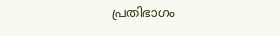പ്രതിഭാഗം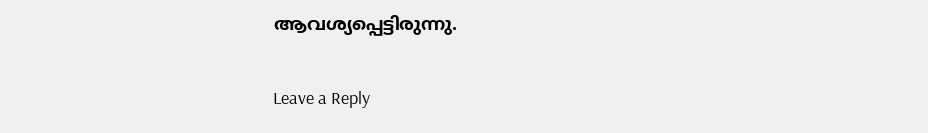ആവശ്യപ്പെട്ടിരുന്നു.

Leave a Reply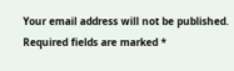Your email address will not be published. Required fields are marked *